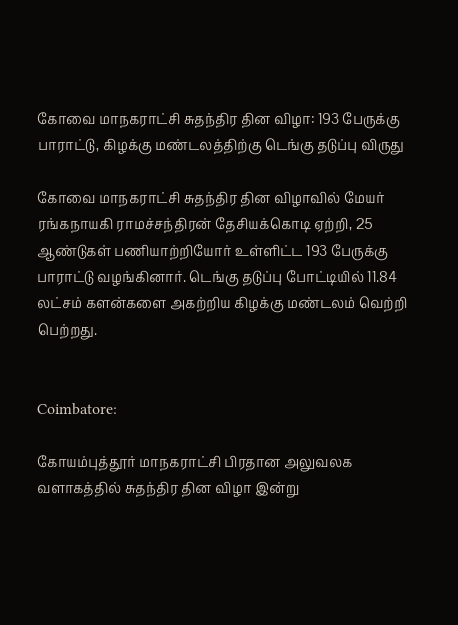கோவை மாநகராட்சி சுதந்திர தின விழா: 193 பேருக்கு பாராட்டு, கிழக்கு மண்டலத்திற்கு டெங்கு தடுப்பு விருது

கோவை மாநகராட்சி சுதந்திர தின விழாவில் மேயர் ரங்கநாயகி ராமச்சந்திரன் தேசியக்கொடி ஏற்றி, 25 ஆண்டுகள் பணியாற்றியோர் உள்ளிட்ட 193 பேருக்கு பாராட்டு வழங்கினார். டெங்கு தடுப்பு போட்டியில் 11.84 லட்சம் களன்களை அகற்றிய கிழக்கு மண்டலம் வெற்றி பெற்றது.


Coimbatore:

கோயம்புத்தூர் மாநகராட்சி பிரதான அலுவலக வளாகத்தில் சுதந்திர தின விழா இன்று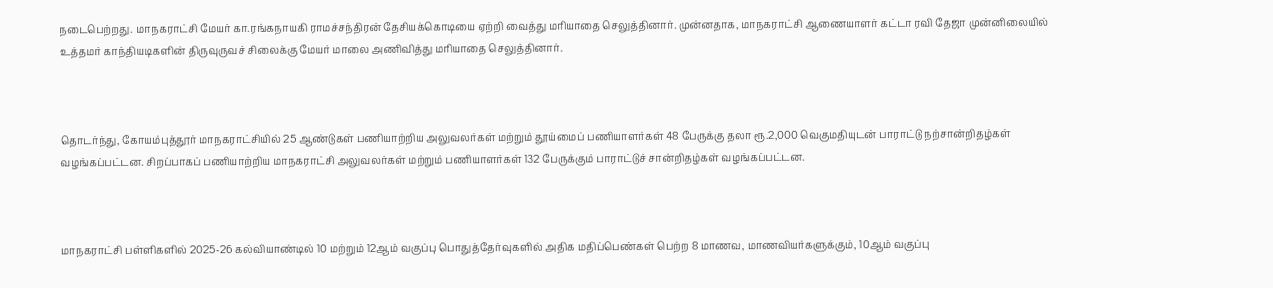நடைபெற்றது. மாநகராட்சி மேயர் கா.ரங்கநாயகி ராமச்சந்திரன் தேசியக்கொடியை ஏற்றி வைத்து மரியாதை செலுத்தினார். முன்னதாக, மாநகராட்சி ஆணையாளர் கட்டா ரவி தேஜா முன்னிலையில் உத்தமர் காந்தியடிகளின் திருவுருவச் சிலைக்கு மேயர் மாலை அணிவித்து மரியாதை செலுத்தினார்.



தொடர்ந்து, கோயம்புத்தூர் மாநகராட்சியில் 25 ஆண்டுகள் பணியாற்றிய அலுவலர்கள் மற்றும் தூய்மைப் பணியாளர்கள் 48 பேருக்கு தலா ரூ.2,000 வெகுமதியுடன் பாராட்டு நற்சான்றிதழ்கள் வழங்கப்பட்டன. சிறப்பாகப் பணியாற்றிய மாநகராட்சி அலுவலர்கள் மற்றும் பணியாளர்கள் 132 பேருக்கும் பாராட்டுச் சான்றிதழ்கள் வழங்கப்பட்டன.



மாநகராட்சி பள்ளிகளில் 2025-26 கல்வியாண்டில் 10 மற்றும் 12ஆம் வகுப்பு பொதுத்தேர்வுகளில் அதிக மதிப்பெண்கள் பெற்ற 8 மாணவ, மாணவியர்களுக்கும், 10ஆம் வகுப்பு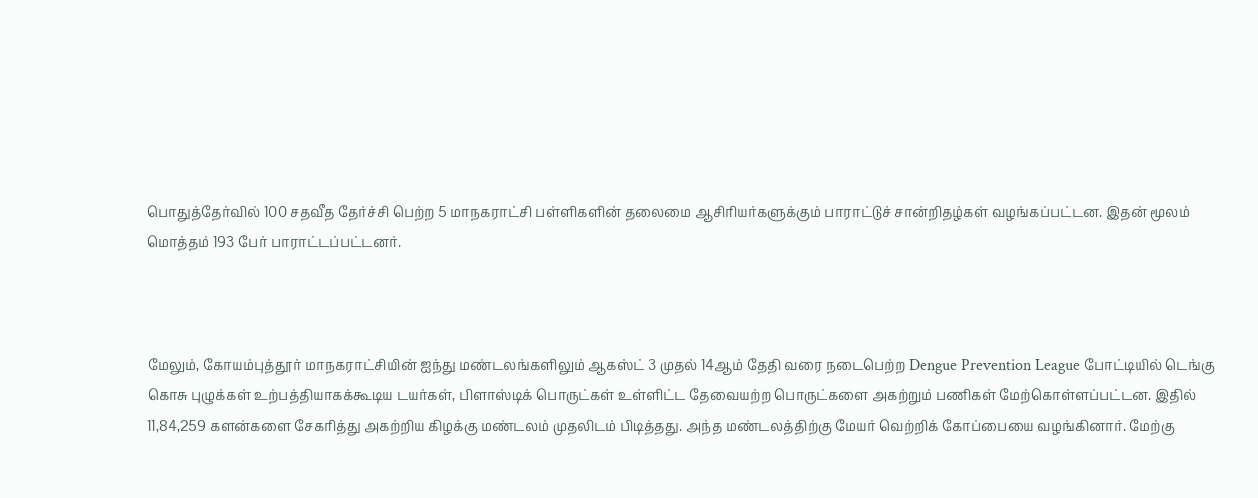பொதுத்தேர்வில் 100 சதவீத தேர்ச்சி பெற்ற 5 மாநகராட்சி பள்ளிகளின் தலைமை ஆசிரியர்களுக்கும் பாராட்டுச் சான்றிதழ்கள் வழங்கப்பட்டன. இதன் மூலம் மொத்தம் 193 பேர் பாராட்டப்பட்டனர்.



மேலும், கோயம்புத்தூர் மாநகராட்சியின் ஐந்து மண்டலங்களிலும் ஆகஸ்ட் 3 முதல் 14ஆம் தேதி வரை நடைபெற்ற Dengue Prevention League போட்டியில் டெங்கு கொசு புழுக்கள் உற்பத்தியாகக்கூடிய டயர்கள், பிளாஸ்டிக் பொருட்கள் உள்ளிட்ட தேவையற்ற பொருட்களை அகற்றும் பணிகள் மேற்கொள்ளப்பட்டன. இதில் 11,84,259 களன்களை சேகரித்து அகற்றிய கிழக்கு மண்டலம் முதலிடம் பிடித்தது. அந்த மண்டலத்திற்கு மேயர் வெற்றிக் கோப்பையை வழங்கினார். மேற்கு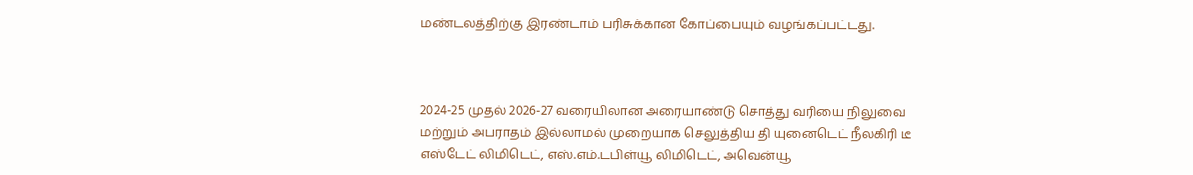மண்டலத்திற்கு இரண்டாம் பரிசுக்கான கோப்பையும் வழங்கப்பட்டது.



2024-25 முதல் 2026-27 வரையிலான அரையாண்டு சொத்து வரியை நிலுவை மற்றும் அபராதம் இல்லாமல் முறையாக செலுத்திய தி யுனைடெட் நீலகிரி டீ எஸ்டேட் லிமிடெட், எஸ்.எம்.டபிள்யூ லிமிடெட், அவென்யூ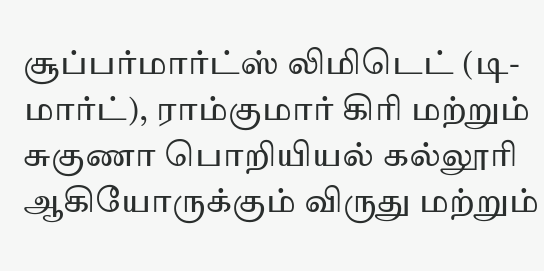சூப்பர்மார்ட்ஸ் லிமிடெட் (டி-மார்ட்), ராம்குமார் கிரி மற்றும் சுகுணா பொறியியல் கல்லூரி ஆகியோருக்கும் விருது மற்றும்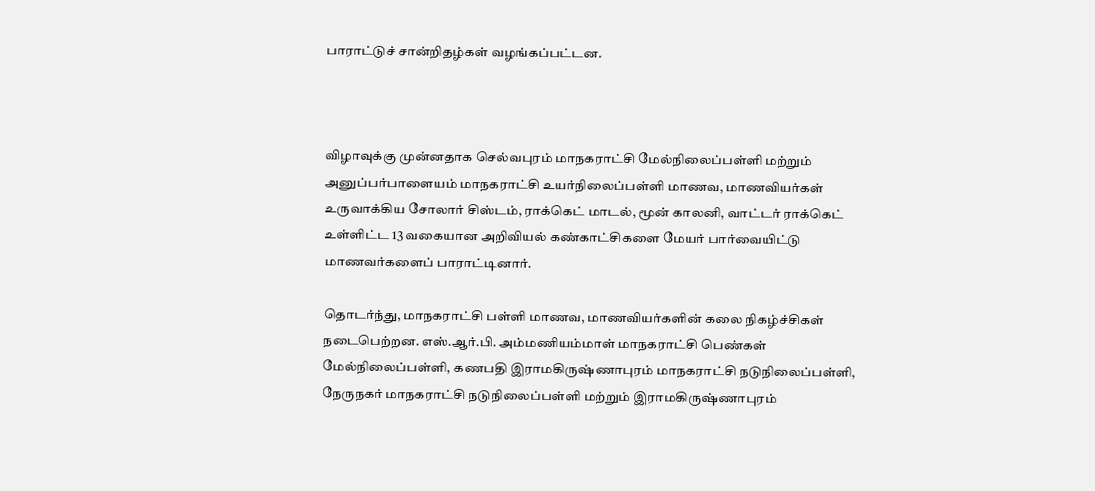பாராட்டுச் சான்றிதழ்கள் வழங்கப்பட்டன.



விழாவுக்கு முன்னதாக செல்வபுரம் மாநகராட்சி மேல்நிலைப்பள்ளி மற்றும் அனுப்பர்பாளையம் மாநகராட்சி உயர்நிலைப்பள்ளி மாணவ, மாணவியர்கள் உருவாக்கிய சோலார் சிஸ்டம், ராக்கெட் மாடல், மூன் காலனி, வாட்டர் ராக்கெட் உள்ளிட்ட 13 வகையான அறிவியல் கண்காட்சிகளை மேயர் பார்வையிட்டு மாணவர்களைப் பாராட்டினார்.

தொடர்ந்து, மாநகராட்சி பள்ளி மாணவ, மாணவியர்களின் கலை நிகழ்ச்சிகள் நடைபெற்றன. எஸ்.ஆர்.பி. அம்மணியம்மாள் மாநகராட்சி பெண்கள் மேல்நிலைப்பள்ளி, கணபதி இராமகிருஷ்ணாபுரம் மாநகராட்சி நடுநிலைப்பள்ளி, நேருநகர் மாநகராட்சி நடுநிலைப்பள்ளி மற்றும் இராமகிருஷ்ணாபுரம்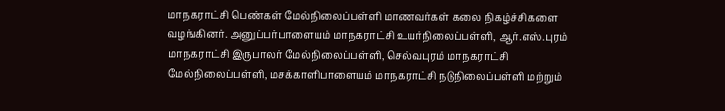மாநகராட்சி பெண்கள் மேல்நிலைப்பள்ளி மாணவர்கள் கலை நிகழ்ச்சிகளை வழங்கினர். அனுப்பர்பாளையம் மாநகராட்சி உயர்நிலைப்பள்ளி, ஆர்.எஸ்.புரம் மாநகராட்சி இருபாலர் மேல்நிலைப்பள்ளி, செல்வபுரம் மாநகராட்சி மேல்நிலைப்பள்ளி, மசக்காளிபாளையம் மாநகராட்சி நடுநிலைப்பள்ளி மற்றும்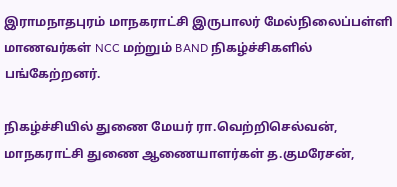இராமநாதபுரம் மாநகராட்சி இருபாலர் மேல்நிலைப்பள்ளி மாணவர்கள் NCC மற்றும் BAND நிகழ்ச்சிகளில் பங்கேற்றனர்.

நிகழ்ச்சியில் துணை மேயர் ரா.வெற்றிசெல்வன், மாநகராட்சி துணை ஆணையாளர்கள் த.குமரேசன்,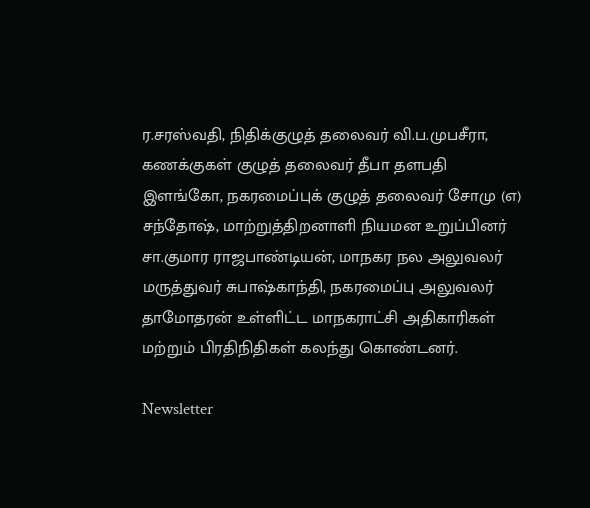ர.சரஸ்வதி, நிதிக்குழுத் தலைவர் வி.ப.முபசீரா, கணக்குகள் குழுத் தலைவர் தீபா தளபதி இளங்கோ, நகரமைப்புக் குழுத் தலைவர் சோமு (எ) சந்தோஷ், மாற்றுத்திறனாளி நியமன உறுப்பினர் சா.குமார ராஜபாண்டியன், மாநகர நல அலுவலர் மருத்துவர் சுபாஷ்காந்தி, நகரமைப்பு அலுவலர் தாமோதரன் உள்ளிட்ட மாநகராட்சி அதிகாரிகள் மற்றும் பிரதிநிதிகள் கலந்து கொண்டனர்.

Newsletter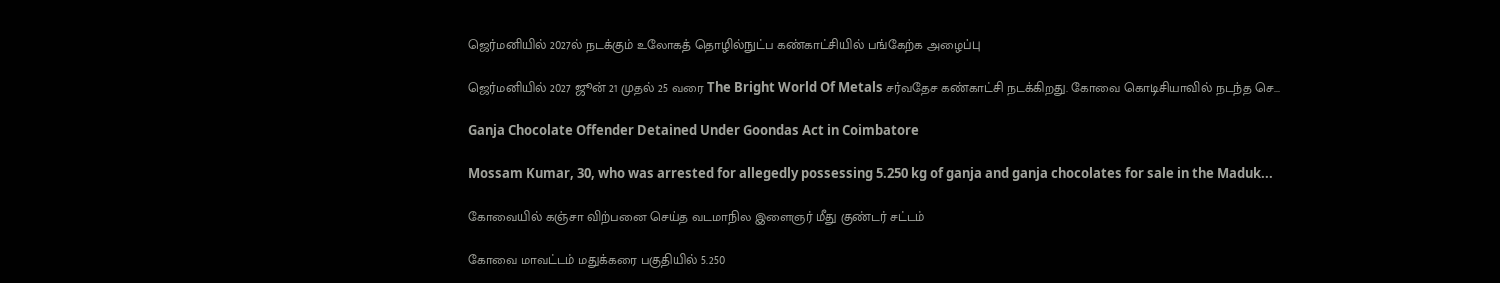ஜெர்மனியில் 2027ல் நடக்கும் உலோகத் தொழில்நுட்ப கண்காட்சியில் பங்கேற்க அழைப்பு

ஜெர்மனியில் 2027 ஜூன் 21 முதல் 25 வரை The Bright World Of Metals சர்வதேச கண்காட்சி நடக்கிறது. கோவை கொடிசியாவில் நடந்த செ...

Ganja Chocolate Offender Detained Under Goondas Act in Coimbatore

Mossam Kumar, 30, who was arrested for allegedly possessing 5.250 kg of ganja and ganja chocolates for sale in the Maduk...

கோவையில் கஞ்சா விற்பனை செய்த வடமாநில இளைஞர் மீது குண்டர் சட்டம்

கோவை மாவட்டம் மதுக்கரை பகுதியில் 5.250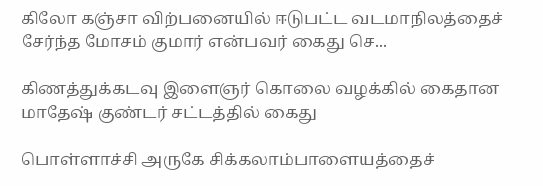கிலோ கஞ்சா விற்பனையில் ஈடுபட்ட வடமாநிலத்தைச் சேர்ந்த மோசம் குமார் என்பவர் கைது செ...

கிணத்துக்கடவு இளைஞர் கொலை வழக்கில் கைதான மாதேஷ் குண்டர் சட்டத்தில் கைது

பொள்ளாச்சி அருகே சிக்கலாம்பாளையத்தைச்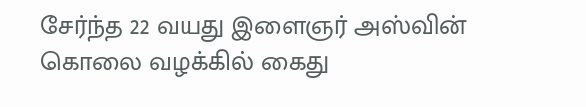சேர்ந்த 22 வயது இளைஞர் அஸ்வின் கொலை வழக்கில் கைது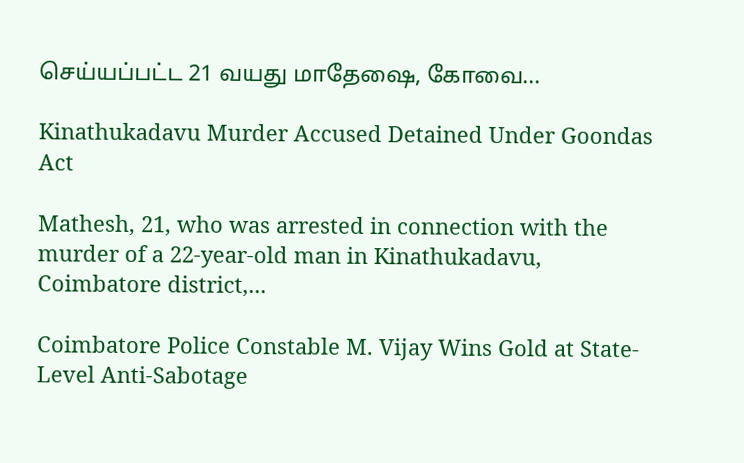செய்யப்பட்ட 21 வயது மாதேஷை, கோவை...

Kinathukadavu Murder Accused Detained Under Goondas Act

Mathesh, 21, who was arrested in connection with the murder of a 22-year-old man in Kinathukadavu, Coimbatore district,...

Coimbatore Police Constable M. Vijay Wins Gold at State-Level Anti-Sabotage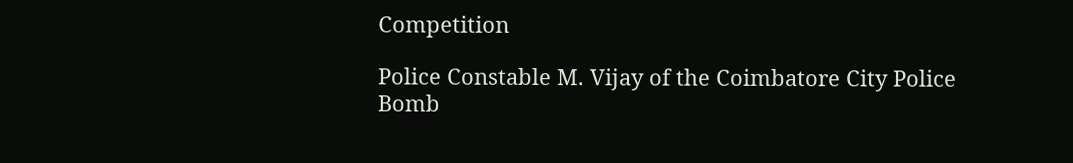Competition

Police Constable M. Vijay of the Coimbatore City Police Bomb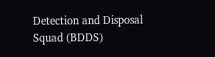Detection and Disposal Squad (BDDS)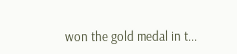won the gold medal in t...